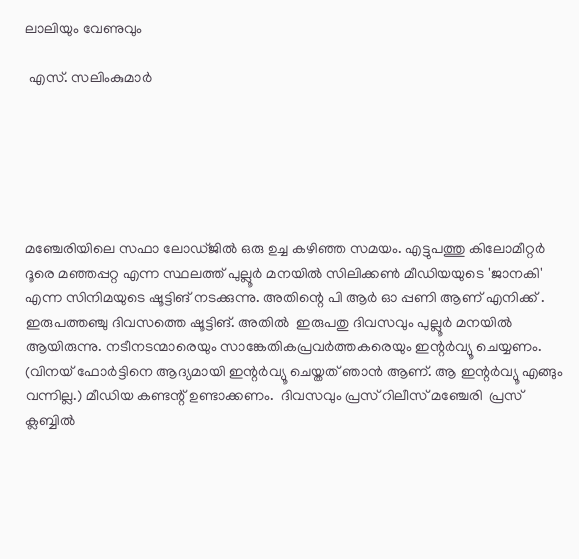ലാലിയും വേണുവും

 എസ്. സലിംകുമാർ






മഞ്ചേരിയിലെ സഫാ ലോഡ്ജിൽ ഒരു ഉച്ച കഴിഞ്ഞ സമയം. എട്ടുപത്തു കിലോമീറ്റർ ദൂരെ മഞ്ഞപ്പറ്റ എന്ന സ്ഥലത്ത് പുല്ലൂർ മനയിൽ സിലിക്കൺ മീഡിയയുടെ 'ജാനകി' എന്ന സിനിമയുടെ ഷൂട്ടിങ് നടക്കുന്നു. അതിന്റെ പി ആർ ഓ പ്പണി ആണ് എനിക്ക് . ഇരുപത്തഞ്ചു ദിവസത്തെ ഷൂട്ടിങ്. അതിൽ  ഇരുപതു ദിവസവും പുല്ലൂർ മനയിൽ ആയിരുന്നു. നടീനടന്മാരെയും സാങ്കേതികപ്രവർത്തകരെയും ഇന്റർവ്യൂ ചെയ്യണം. (വിനയ് ഫോർട്ടിനെ ആദ്യമായി ഇന്റർവ്യൂ ചെയ്തത് ഞാൻ ആണ്. ആ ഇന്റർവ്യൂ എങ്ങും വന്നില്ല.) മീഡിയ കണ്ടന്റ് ഉണ്ടാക്കണം.  ദിവസവും പ്രസ് റിലീസ് മഞ്ചേരി  പ്രസ് ക്ലബ്ബിൽ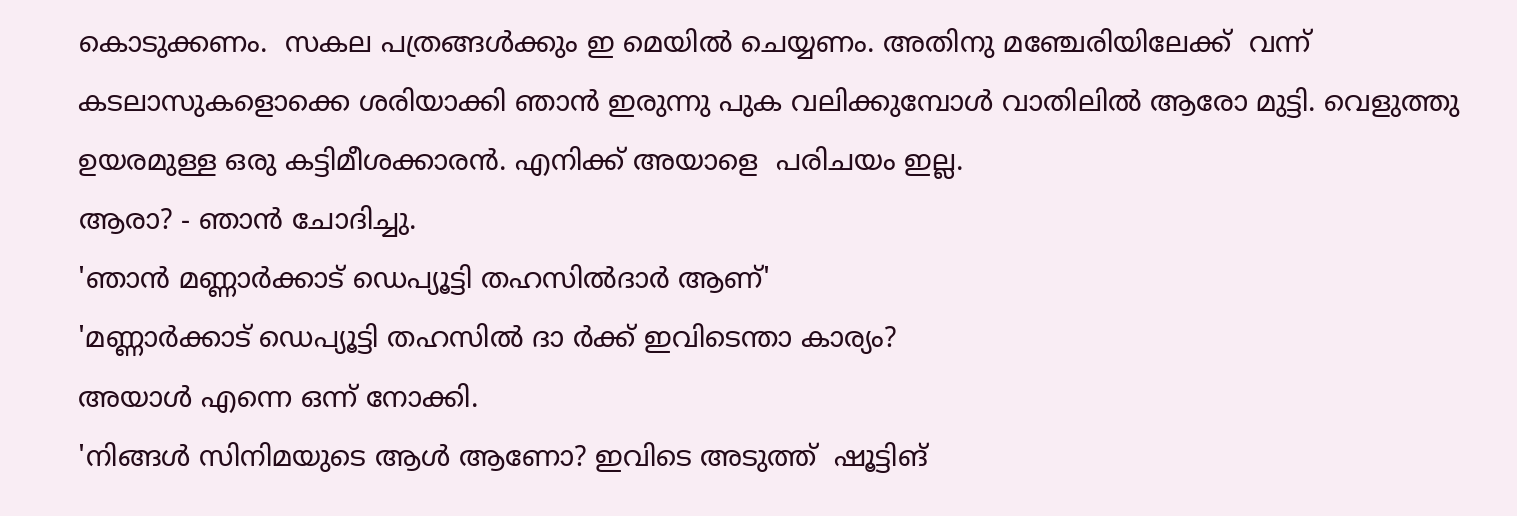കൊടുക്കണം.  സകല പത്രങ്ങൾക്കും ഇ മെയിൽ ചെയ്യണം. അതിനു മഞ്ചേരിയിലേക്ക്  വന്ന് കടലാസുകളൊക്കെ ശരിയാക്കി ഞാൻ ഇരുന്നു പുക വലിക്കുമ്പോൾ വാതിലിൽ ആരോ മുട്ടി. വെളുത്തു ഉയരമുള്ള ഒരു കട്ടിമീശക്കാരൻ. എനിക്ക് അയാളെ  പരിചയം ഇല്ല.
ആരാ? - ഞാൻ ചോദിച്ചു.
'ഞാൻ മണ്ണാർക്കാട് ഡെപ്യൂട്ടി തഹസിൽദാർ ആണ്'
'മണ്ണാർക്കാട് ഡെപ്യൂട്ടി തഹസിൽ ദാ ർക്ക് ഇവിടെന്താ കാര്യം?
അയാൾ എന്നെ ഒന്ന് നോക്കി.
'നിങ്ങൾ സിനിമയുടെ ആൾ ആണോ? ഇവിടെ അടുത്ത്  ഷൂട്ടിങ്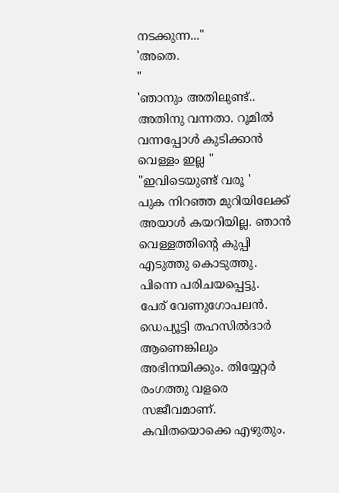നടക്കുന്ന..."
'അതെ.
"
'ഞാനും അതിലുണ്ട്.. അതിനു വന്നതാ. റൂമിൽ വന്നപ്പോൾ കുടിക്കാൻ വെള്ളം ഇല്ല "
"ഇവിടെയുണ്ട് വരൂ '
പുക നിറഞ്ഞ മുറിയിലേക്ക് അയാൾ കയറിയില്ല. ഞാൻ വെള്ളത്തിന്റെ കുപ്പി എടുത്തു കൊടുത്തു.
പിന്നെ പരിചയപ്പെട്ടു.
പേര് വേണുഗോപലൻ.  ഡെപ്യൂട്ടി തഹസിൽദാർ ആണെങ്കിലും അഭിനയിക്കും. തിയ്യേറ്റർ രംഗത്തു വളരെ സജീവമാണ്. കവിതയൊക്കെ എഴുതും.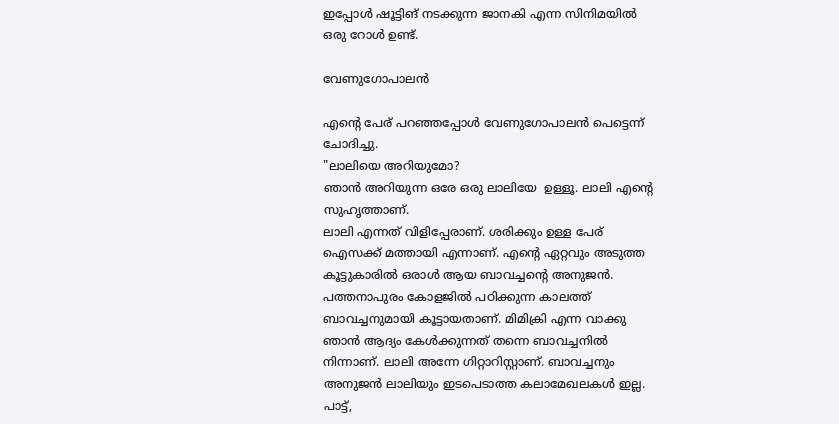ഇപ്പോൾ ഷൂട്ടിങ് നടക്കുന്ന ജാനകി എന്ന സിനിമയിൽ ഒരു റോൾ ഉണ്ട്.

വേണുഗോപാലൻ

എന്റെ പേര് പറഞ്ഞപ്പോൾ വേണുഗോപാലൻ പെട്ടെന്ന് ചോദിച്ചു.
"ലാലിയെ അറിയുമോ?
ഞാൻ അറിയുന്ന ഒരേ ഒരു ലാലിയേ  ഉള്ളൂ. ലാലി എന്റെ സുഹൃത്താണ്.
ലാലി എന്നത് വിളിപ്പേരാണ്. ശരിക്കും ഉള്ള പേര് ഐസക്ക് മത്തായി എന്നാണ്. എന്റെ ഏറ്റവും അടുത്ത കൂട്ടുകാരിൽ ഒരാൾ ആയ ബാവച്ചന്റെ അനുജൻ. പത്തനാപുരം കോളജിൽ പഠിക്കുന്ന കാലത്ത് ബാവച്ചനുമായി കൂട്ടായതാണ്. മിമിക്രി എന്ന വാക്കു ഞാൻ ആദ്യം കേൾക്കുന്നത് തന്നെ ബാവച്ചനിൽ നിന്നാണ്. ലാലി അന്നേ ഗിറ്റാറിസ്റ്റാണ്. ബാവച്ചനും  അനുജൻ ലാലിയും ഇടപെടാത്ത കലാമേഖലകൾ ഇല്ല. പാട്ട്,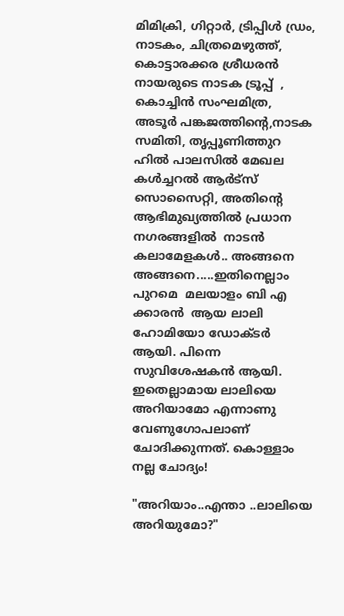മിമിക്രി, ഗിറ്റാർ, ട്രിപ്പിൾ ഡ്രം, നാടകം, ചിത്രമെഴുത്ത്,   കൊട്ടാരക്കര ശ്രീധരൻ നായരുടെ നാടക ട്രൂപ്പ്  , കൊച്ചിൻ സംഘമിത്ര,  അടൂർ പങ്കജത്തിന്റെ,നാടക സമിതി, തൃപ്പൂണിത്തുറ ഹിൽ പാലസിൽ മേഖല കൾച്ചറൽ ആർട്സ് സൊസൈറ്റി, അതിന്റെ ആഭിമുഖ്യത്തിൽ പ്രധാന നഗരങ്ങളിൽ  നാടൻ കലാമേളകൾ.. അങ്ങനെ അങ്ങനെ.....ഇതിനെല്ലാം പുറമെ  മലയാളം ബി എ  ക്കാരൻ  ആയ ലാലി ഹോമിയോ ഡോക്ടർ ആയി. പിന്നെ സുവിശേഷകൻ ആയി. ഇതെല്ലാമായ ലാലിയെ അറിയാമോ എന്നാണു വേണുഗോപലാണ് ചോദിക്കുന്നത്. കൊള്ളാം നല്ല ചോദ്യം!

"അറിയാം..എന്താ ..ലാലിയെ അറിയുമോ?"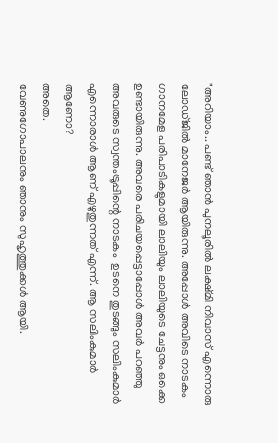"അറിയാം.. പണ്ട് ഞാൻ പുനലൂരിൽ ലക്ഷ്മി നിവാസ് എന്നൊരു ലോഡ്ജിൽ മാനേജർ ആയിരുന്നു. അപ്പോൾ അവിടെ നാടകം  ഗാനമേള പരിപാടികളുമായി ലാലിയും ലാലിയുടെ ചേട്ടനും ഒക്കെ ഉണ്ടായിരുന്നു. അവരെ പരിചയപ്പെട്ടാപ്പോൾ അവർ പറഞ്ഞു അവരുടെ സ്വന്തംട്രൂപ്പിന്റെ നാടകം  ഉടനെ തുടങ്ങും സലിംകുമാർ എന്നൊരാൾ ആണ് എഴുതുന്നത് എന്ന്. ആ സലിംകുമാർ ആണോ?
അതെ.
വേണുഗോപാലനും ഞാനും സുഹൃത്തുക്കൾ ആയി.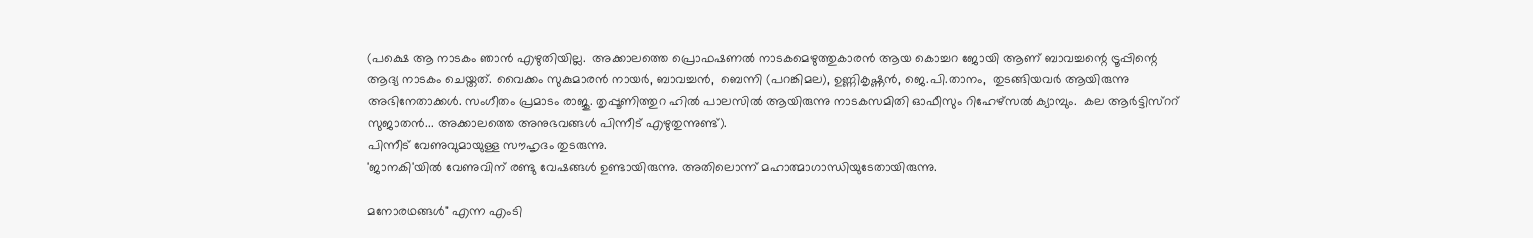(പക്ഷെ ആ നാടകം ഞാൻ എഴുതിയില്ല.  അക്കാലത്തെ പ്രൊഫഷണൽ നാടകമെഴുത്തുകാരൻ ആയ കൊച്ചറ ജോയി ആണ് ബാവച്ചന്റെ ട്രൂപ്പിന്റെ ആദ്യ നാടകം ചെയ്തത്. വൈക്കം സുകുമാരൻ നായർ, ബാവച്ചൻ,  ബെന്നി (പറങ്കിമല), ഉണ്ണികൃഷ്ണൻ, ജെ.പി.താനം,  തുടങ്ങിയവർ ആയിരുന്നു അഭിനേതാക്കൾ. സംഗീതം പ്രമാടം രാജു. തൃപ്പൂണിത്തുറ ഹിൽ പാലസിൽ ആയിരുന്നു നാടകസമിതി ഓഫീസും റിഹേഴ്സൽ ക്യാമ്പും.  കല ആർട്ടിസ്ററ്  സുജാതൻ... അക്കാലത്തെ അനുഭവങ്ങൾ പിന്നീട് എഴുതുന്നുണ്ട്).
പിന്നീട് വേണുവുമായുള്ള സൗഹൃദം തുടരുന്നു.
'ജാനകി'യിൽ വേണുവിന് രണ്ടു വേഷങ്ങൾ ഉണ്ടായിരുന്നു. അതിലൊന്ന് മഹാത്മാഗാന്ധിയുടേതായിരുന്നു.

മനോരഥങ്ങൾ" എന്ന എംടി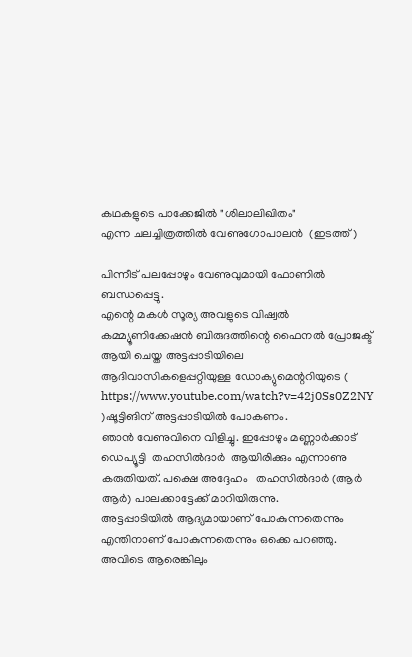കഥകളുടെ പാക്കേജിൽ "ശിലാലിഖിതം"
എന്ന ചലച്ചിത്രത്തിൽ വേണുഗോപാലൻ  (ഇടത്ത്)

പിന്നീട് പലപ്പോഴും വേണുവുമായി ഫോണിൽ ബന്ധപ്പെട്ടു.
എന്റെ മകൾ സൂര്യ അവളുടെ വിഷ്വൽ കമ്മ്യൂണിക്കേഷൻ ബിരുദത്തിന്റെ ഫൈനൽ പ്രോജക്ട് ആയി ചെയ്ത അട്ടപ്പാടിയിലെ ആദിവാസികളെപ്പറ്റിയുള്ള ഡോക്യുമെന്ററിയുടെ ( https://www.youtube.com/watch?v=42j0Ss0Z2NY )ഷൂട്ടിങിന് അട്ടപ്പാടിയിൽ പോകണം.
ഞാൻ വേണുവിനെ വിളിച്ചു. ഇപ്പോഴും മണ്ണാർക്കാട് ഡെപ്യൂട്ടി  തഹസിൽദാർ  ആയിരിക്കും എന്നാണു കരുതിയത്. പക്ഷെ അദ്ദേഹം   തഹസിൽദാർ (ആർ ആർ) പാലക്കാട്ടേക്ക് മാറിയിരുന്നു.
അട്ടപ്പാടിയിൽ ആദ്യമായാണ് പോകുന്നതെന്നും എന്തിനാണ് പോകുന്നതെന്നും ഒക്കെ പറഞ്ഞു. അവിടെ ആരെങ്കിലും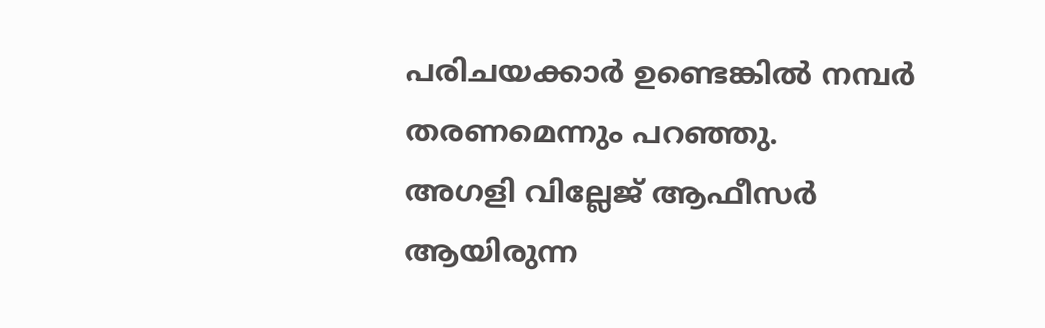പരിചയക്കാർ ഉണ്ടെങ്കിൽ നമ്പർ തരണമെന്നും പറഞ്ഞു.
അഗളി വില്ലേജ് ആഫീസർ ആയിരുന്ന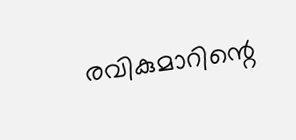രവികുമാറിന്റെ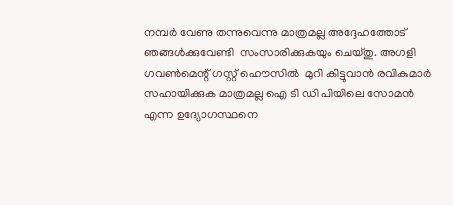നമ്പർ വേണു തന്നുവെന്നു മാത്രമല്ല അദ്ദേഹത്തോട് ഞങ്ങൾക്കുവേണ്ടി  സംസാരിക്കുകയും ചെയ്തു. അഗളി ഗവൺമെന്റ് ഗസ്റ്റ് ഹൌസിൽ  മുറി കിട്ടുവാൻ രവികുമാർ സഹായിക്കുക മാത്രമല്ല ഐ ടി ഡി പിയിലെ സോമൻ എന്ന ഉദ്യോഗസ്ഥനെ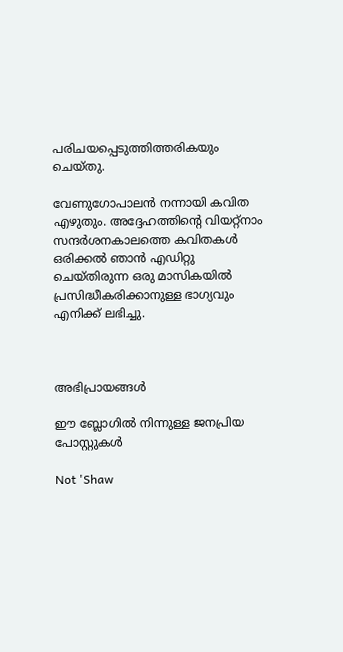പരിചയപ്പെടുത്തിത്തരികയും  ചെയ്തു.

വേണുഗോപാലൻ നന്നായി കവിത എഴുതും. അദ്ദേഹത്തിന്റെ വിയറ്റ്നാം സന്ദർശനകാലത്തെ കവിതകൾ ഒരിക്കൽ ഞാൻ എഡിറ്റു ചെയ്തിരുന്ന ഒരു മാസികയിൽ പ്രസിദ്ധീകരിക്കാനുള്ള ഭാഗ്യവും എനിക്ക് ലഭിച്ചു.



അഭിപ്രായങ്ങള്‍

ഈ ബ്ലോഗിൽ നിന്നുള്ള ജനപ്രിയ പോസ്റ്റുകള്‍‌

Not 'Shaw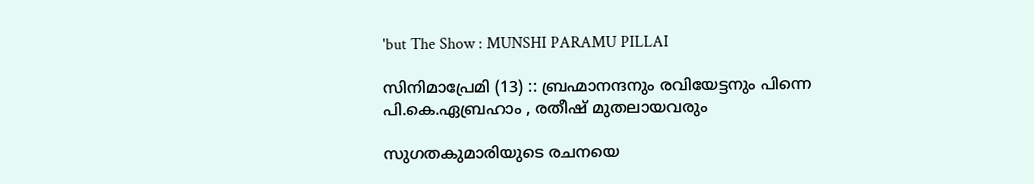'but The Show : MUNSHI PARAMU PILLAI

സിനിമാപ്രേമി (13) :: ബ്രഹ്മാനന്ദനും രവിയേട്ടനും പിന്നെ പി.കെ.ഏബ്രഹാം , രതീഷ് മുതലായവരും

സുഗതകുമാരിയുടെ രചനയെ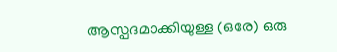ആസ്പദമാക്കിയുള്ള (ഒരേ) ഒരു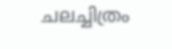ചലച്ചിത്രം